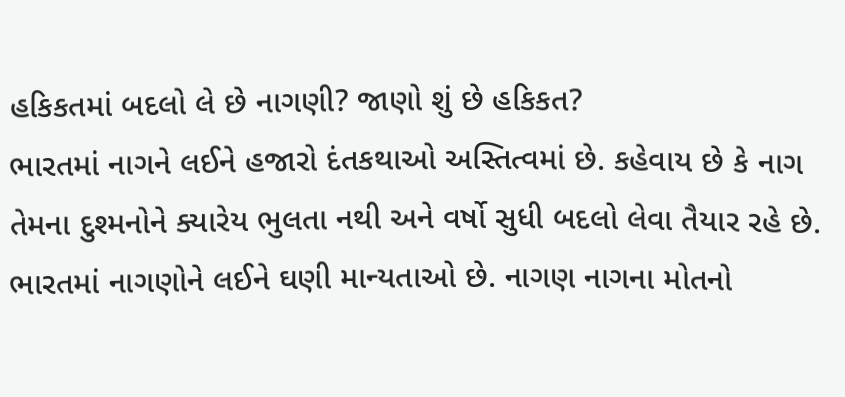હકિકતમાં બદલો લે છે નાગણી? જાણો શું છે હકિકત?
ભારતમાં નાગને લઈને હજારો દંતકથાઓ અસ્તિત્વમાં છે. કહેવાય છે કે નાગ તેમના દુશ્મનોને ક્યારેય ભુલતા નથી અને વર્ષો સુધી બદલો લેવા તૈયાર રહે છે.
ભારતમાં નાગણોને લઈને ઘણી માન્યતાઓ છે. નાગણ નાગના મોતનો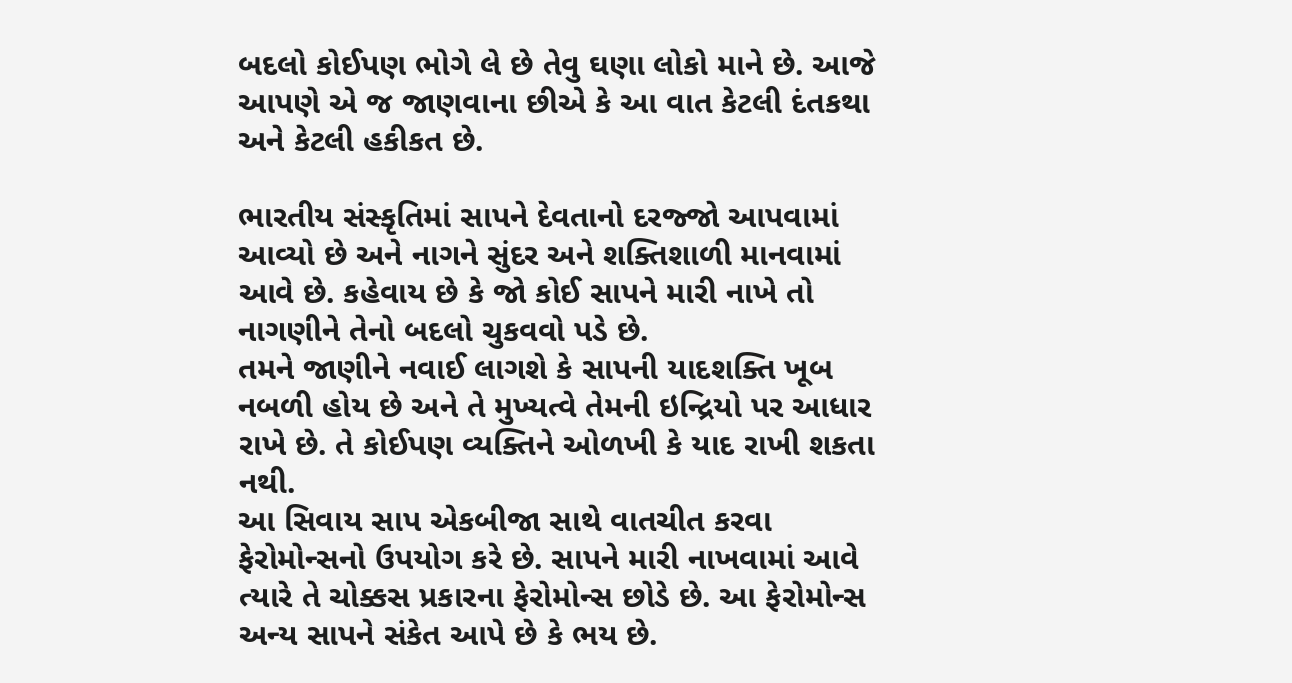બદલો કોઈપણ ભોગે લે છે તેવુ ઘણા લોકો માને છે. આજે આપણે એ જ જાણવાના છીએ કે આ વાત કેટલી દંતકથા અને કેટલી હકીકત છે.

ભારતીય સંસ્કૃતિમાં સાપને દેવતાનો દરજ્જો આપવામાં આવ્યો છે અને નાગને સુંદર અને શક્તિશાળી માનવામાં આવે છે. કહેવાય છે કે જો કોઈ સાપને મારી નાખે તો નાગણીને તેનો બદલો ચુકવવો પડે છે.
તમને જાણીને નવાઈ લાગશે કે સાપની યાદશક્તિ ખૂબ નબળી હોય છે અને તે મુખ્યત્વે તેમની ઇન્દ્રિયો પર આધાર રાખે છે. તે કોઈપણ વ્યક્તિને ઓળખી કે યાદ રાખી શકતા નથી.
આ સિવાય સાપ એકબીજા સાથે વાતચીત કરવા ફેરોમોન્સનો ઉપયોગ કરે છે. સાપને મારી નાખવામાં આવે ત્યારે તે ચોક્કસ પ્રકારના ફેરોમોન્સ છોડે છે. આ ફેરોમોન્સ અન્ય સાપને સંકેત આપે છે કે ભય છે.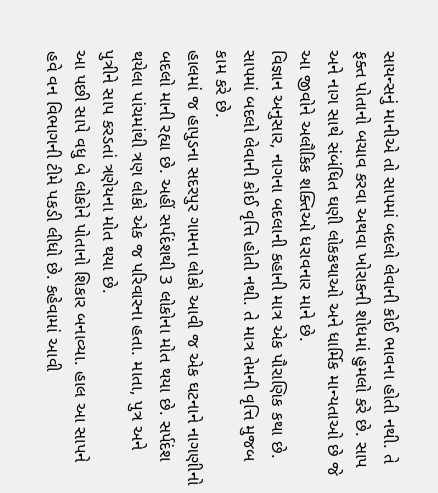સાયન્સનું માનીએ તો સાપમાં બદલો લેવાની કોઈ ભાવના હોતી નથી. તે ફક્ત પોતાનો બચાવ કરવા અથવા ખોરાકની શોધમાં હુમલો કરે છે. સાપ અને નાગ સાથે સંબંધિત ઘણી લોકકથાઓ અને ધાર્મિક માન્યતાઓ છે જે આ જીવોને અલૌકિક શક્તિઓ ધરાવનાર માને છે.
વિજ્ઞાન અનુસાર, નાગના બદલાની કહાની માત્ર એક પૌરાણિક કથા છે. સાપમાં બદલો લેવાની કોઈ વૃત્તિ હોતી નથી. તે માત્ર તેમની વૃત્તિ મુજબ કામ કરે છે.
હાલમાં જ હાપુડના સદરપુર ગામના લોકો આવી જ એક ઘટનાને નાગણીનો બદલો માની રહ્યા છે. અહીં સર્પદંશથી 3 લોકોના મોત થયા છે. સર્પદંશ થયેલા પાંચમાંથી ત્રણ લોકો એક જ પરિવારના હતા. માતા, પુત્ર અને પુત્રીને સાપ કરડતાં ત્રણેયના મોત થયા છે.
આ પછી સાપે વધુ બે લોકોને પોતાનો શિકાર બનાવ્યા. હાલ આ સાપને હવે વન વિભાગની ટીમે પકડી લીધો છે. કહેવામાં આવી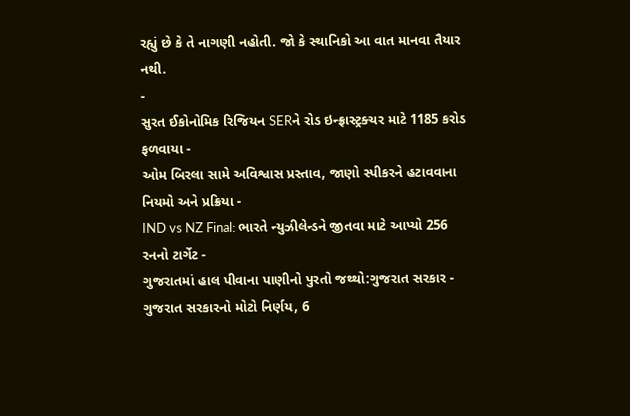રહ્યું છે કે તે નાગણી નહોતી. જો કે સ્થાનિકો આ વાત માનવા તૈયાર નથી.
-
સુરત ઈકોનોમિક રિજિયન SERને રોડ ઇન્ફ્રાસ્ટ્રક્ચર માટે 1185 કરોડ ફળવાયા -
ઓમ બિરલા સામે અવિશ્વાસ પ્રસ્તાવ, જાણો સ્પીકરને હટાવવાના નિયમો અને પ્રક્રિયા -
IND vs NZ Final: ભારતે ન્યુઝીલેન્ડને જીતવા માટે આપ્યો 256 રનનો ટાર્ગેટ -
ગુજરાતમાં હાલ પીવાના પાણીનો પુરતો જથ્થો:ગુજરાત સરકાર -
ગુજરાત સરકારનો મોટો નિર્ણય, 6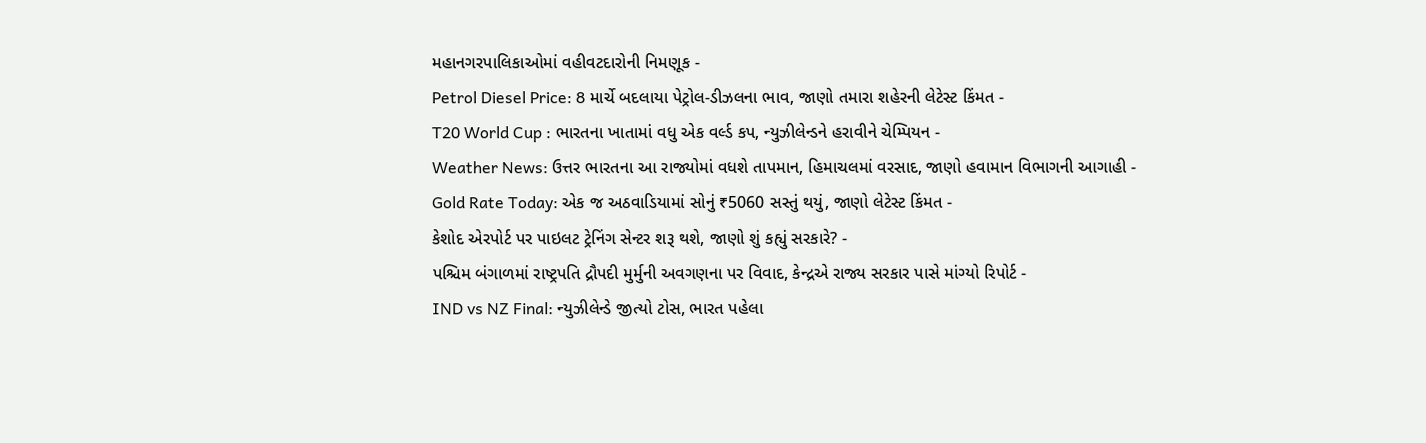મહાનગરપાલિકાઓમાં વહીવટદારોની નિમણૂક -
Petrol Diesel Price: 8 માર્ચે બદલાયા પેટ્રોલ-ડીઝલના ભાવ, જાણો તમારા શહેરની લેટેસ્ટ કિંમત -
T20 World Cup : ભારતના ખાતામાં વધુ એક વર્લ્ડ કપ, ન્યુઝીલેન્ડને હરાવીને ચેમ્પિયન -
Weather News: ઉત્તર ભારતના આ રાજ્યોમાં વધશે તાપમાન, હિમાચલમાં વરસાદ, જાણો હવામાન વિભાગની આગાહી -
Gold Rate Today: એક જ અઠવાડિયામાં સોનું ₹5060 સસ્તું થયું, જાણો લેટેસ્ટ કિંમત -
કેશોદ એરપોર્ટ પર પાઇલટ ટ્રેનિંગ સેન્ટર શરૂ થશે, જાણો શું કહ્યું સરકારે? -
પશ્ચિમ બંગાળમાં રાષ્ટ્રપતિ દ્રૌપદી મુર્મુની અવગણના પર વિવાદ, કેન્દ્રએ રાજ્ય સરકાર પાસે માંગ્યો રિપોર્ટ -
IND vs NZ Final: ન્યુઝીલેન્ડે જીત્યો ટોસ, ભારત પહેલા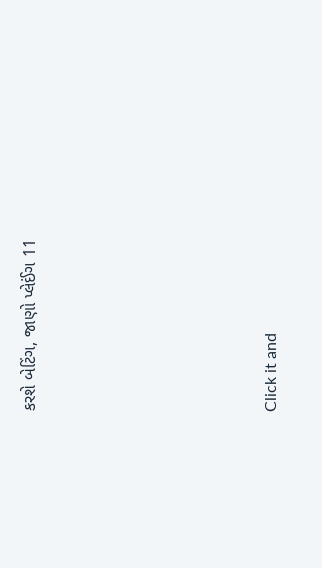કરશે બેટિંગ, જાણો પ્લેઈંગ 11









Click it and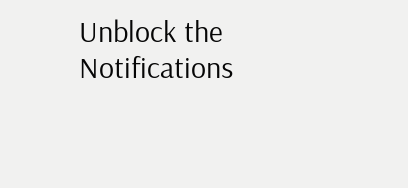Unblock the Notifications